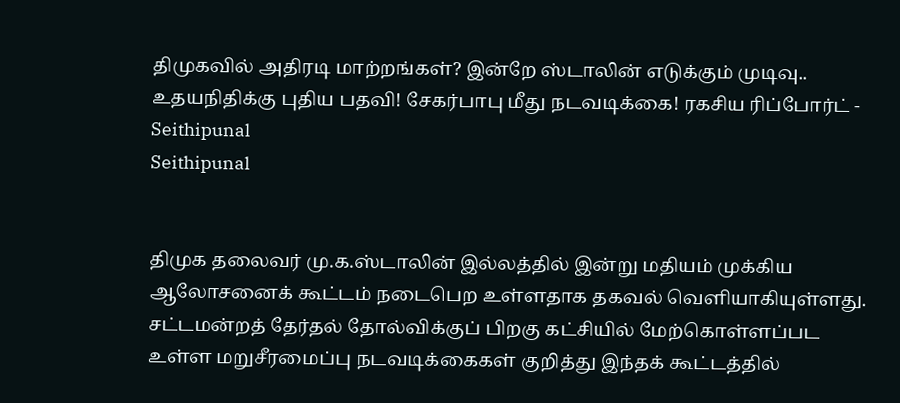திமுகவில் அதிரடி மாற்றங்கள்? இன்றே ஸ்டாலின் எடுக்கும் முடிவு.. உதயநிதிக்கு புதிய பதவி! சேகர்பாபு மீது நடவடிக்கை! ரகசிய ரிப்போர்ட் - Seithipunal
Seithipunal


திமுக தலைவர் மு.க.ஸ்டாலின் இல்லத்தில் இன்று மதியம் முக்கிய ஆலோசனைக் கூட்டம் நடைபெற உள்ளதாக தகவல் வெளியாகியுள்ளது. சட்டமன்றத் தேர்தல் தோல்விக்குப் பிறகு கட்சியில் மேற்கொள்ளப்பட உள்ள மறுசீரமைப்பு நடவடிக்கைகள் குறித்து இந்தக் கூட்டத்தில்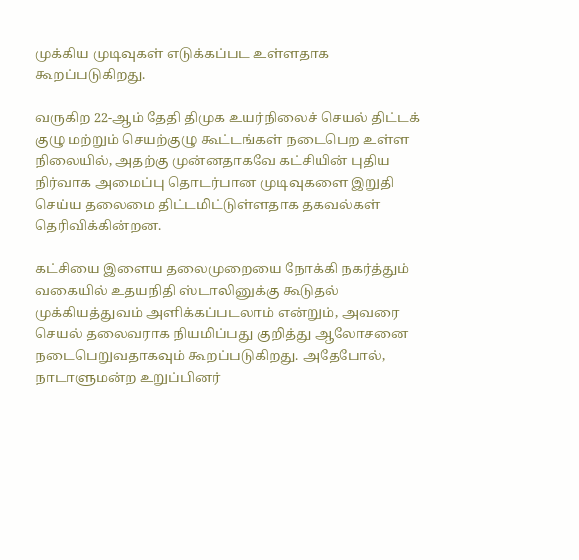முக்கிய முடிவுகள் எடுக்கப்பட உள்ளதாக கூறப்படுகிறது.

வருகிற 22-ஆம் தேதி திமுக உயர்நிலைச் செயல் திட்டக் குழு மற்றும் செயற்குழு கூட்டங்கள் நடைபெற உள்ள நிலையில், அதற்கு முன்னதாகவே கட்சியின் புதிய நிர்வாக அமைப்பு தொடர்பான முடிவுகளை இறுதி செய்ய தலைமை திட்டமிட்டுள்ளதாக தகவல்கள் தெரிவிக்கின்றன.

கட்சியை இளைய தலைமுறையை நோக்கி நகர்த்தும் வகையில் உதயநிதி ஸ்டாலினுக்கு கூடுதல் முக்கியத்துவம் அளிக்கப்படலாம் என்றும், அவரை செயல் தலைவராக நியமிப்பது குறித்து ஆலோசனை நடைபெறுவதாகவும் கூறப்படுகிறது. அதேபோல், நாடாளுமன்ற உறுப்பினர்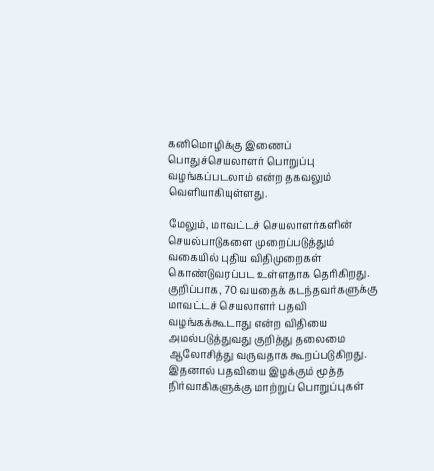கனிமொழிக்கு இணைப் பொதுச்செயலாளர் பொறுப்பு வழங்கப்படலாம் என்ற தகவலும் வெளியாகியுள்ளது.

மேலும், மாவட்டச் செயலாளர்களின் செயல்பாடுகளை முறைப்படுத்தும் வகையில் புதிய விதிமுறைகள் கொண்டுவரப்பட உள்ளதாக தெரிகிறது. குறிப்பாக, 70 வயதைக் கடந்தவர்களுக்கு மாவட்டச் செயலாளர் பதவி வழங்கக்கூடாது என்ற விதியை அமல்படுத்துவது குறித்து தலைமை ஆலோசித்து வருவதாக கூறப்படுகிறது. இதனால் பதவியை இழக்கும் மூத்த நிர்வாகிகளுக்கு மாற்றுப் பொறுப்புகள்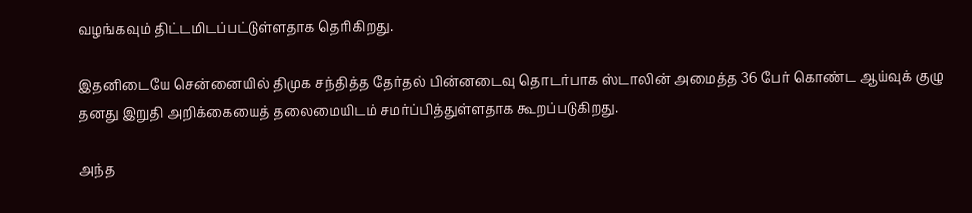வழங்கவும் திட்டமிடப்பட்டுள்ளதாக தெரிகிறது.

இதனிடையே சென்னையில் திமுக சந்தித்த தேர்தல் பின்னடைவு தொடர்பாக ஸ்டாலின் அமைத்த 36 பேர் கொண்ட ஆய்வுக் குழு தனது இறுதி அறிக்கையைத் தலைமையிடம் சமர்ப்பித்துள்ளதாக கூறப்படுகிறது.

அந்த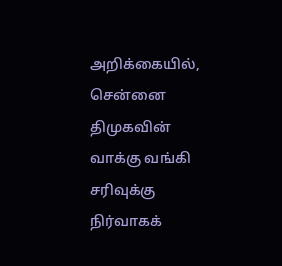அறிக்கையில், சென்னை திமுகவின் வாக்கு வங்கி சரிவுக்கு நிர்வாகக்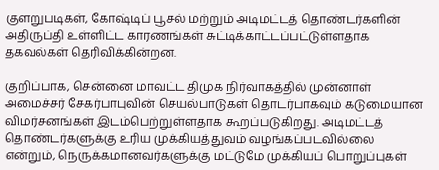குளறுபடிகள், கோஷ்டிப் பூசல் மற்றும் அடிமட்டத் தொண்டர்களின் அதிருப்தி உள்ளிட்ட காரணங்கள் சுட்டிக்காட்டப்பட்டுள்ளதாக தகவல்கள் தெரிவிக்கின்றன.

குறிப்பாக, சென்னை மாவட்ட திமுக நிர்வாகத்தில் முன்னாள் அமைச்சர் சேகர்பாபுவின் செயல்பாடுகள் தொடர்பாகவும் கடுமையான விமர்சனங்கள் இடம்பெற்றுள்ளதாக கூறப்படுகிறது. அடிமட்டத் தொண்டர்களுக்கு உரிய முக்கியத்துவம் வழங்கப்படவில்லை என்றும், நெருக்கமானவர்களுக்கு மட்டுமே முக்கியப் பொறுப்புகள்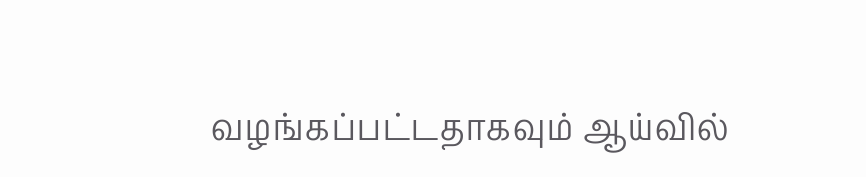வழங்கப்பட்டதாகவும் ஆய்வில்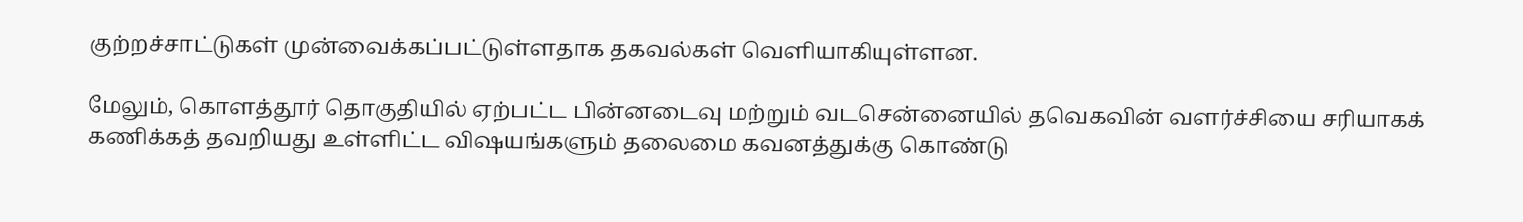குற்றச்சாட்டுகள் முன்வைக்கப்பட்டுள்ளதாக தகவல்கள் வெளியாகியுள்ளன.

மேலும், கொளத்தூர் தொகுதியில் ஏற்பட்ட பின்னடைவு மற்றும் வடசென்னையில் தவெகவின் வளர்ச்சியை சரியாகக் கணிக்கத் தவறியது உள்ளிட்ட விஷயங்களும் தலைமை கவனத்துக்கு கொண்டு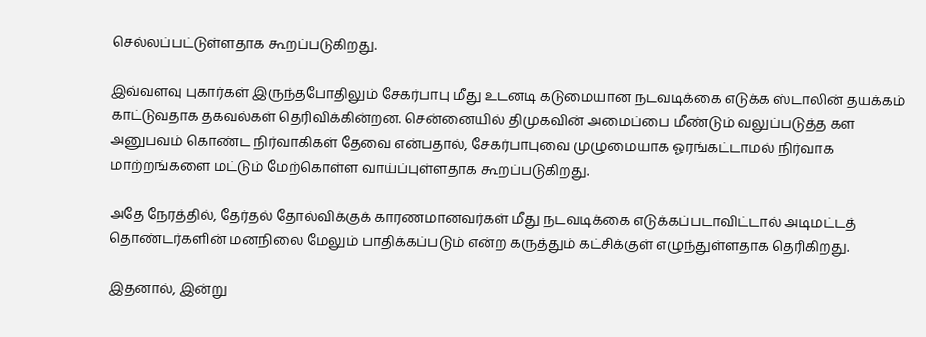செல்லப்பட்டுள்ளதாக கூறப்படுகிறது.

இவ்வளவு புகார்கள் இருந்தபோதிலும் சேகர்பாபு மீது உடனடி கடுமையான நடவடிக்கை எடுக்க ஸ்டாலின் தயக்கம் காட்டுவதாக தகவல்கள் தெரிவிக்கின்றன. சென்னையில் திமுகவின் அமைப்பை மீண்டும் வலுப்படுத்த கள அனுபவம் கொண்ட நிர்வாகிகள் தேவை என்பதால், சேகர்பாபுவை முழுமையாக ஓரங்கட்டாமல் நிர்வாக மாற்றங்களை மட்டும் மேற்கொள்ள வாய்ப்புள்ளதாக கூறப்படுகிறது.

அதே நேரத்தில், தேர்தல் தோல்விக்குக் காரணமானவர்கள் மீது நடவடிக்கை எடுக்கப்படாவிட்டால் அடிமட்டத் தொண்டர்களின் மனநிலை மேலும் பாதிக்கப்படும் என்ற கருத்தும் கட்சிக்குள் எழுந்துள்ளதாக தெரிகிறது.

இதனால், இன்று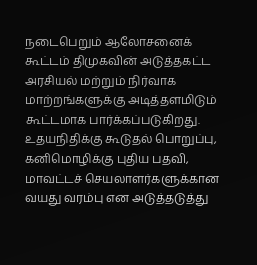நடைபெறும் ஆலோசனைக் கூட்டம் திமுகவின் அடுத்தகட்ட அரசியல் மற்றும் நிர்வாக மாற்றங்களுக்கு அடித்தளமிடும் கூட்டமாக பார்க்கப்படுகிறது. உதயநிதிக்கு கூடுதல் பொறுப்பு, கனிமொழிக்கு புதிய பதவி, மாவட்டச் செயலாளர்களுக்கான வயது வரம்பு என அடுத்தடுத்து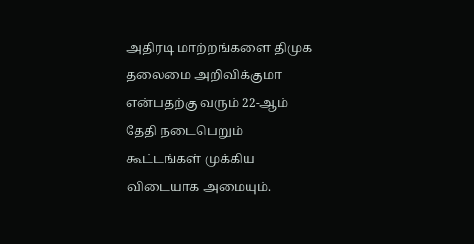அதிரடி மாற்றங்களை திமுக தலைமை அறிவிக்குமா என்பதற்கு வரும் 22-ஆம் தேதி நடைபெறும் கூட்டங்கள் முக்கிய விடையாக அமையும்.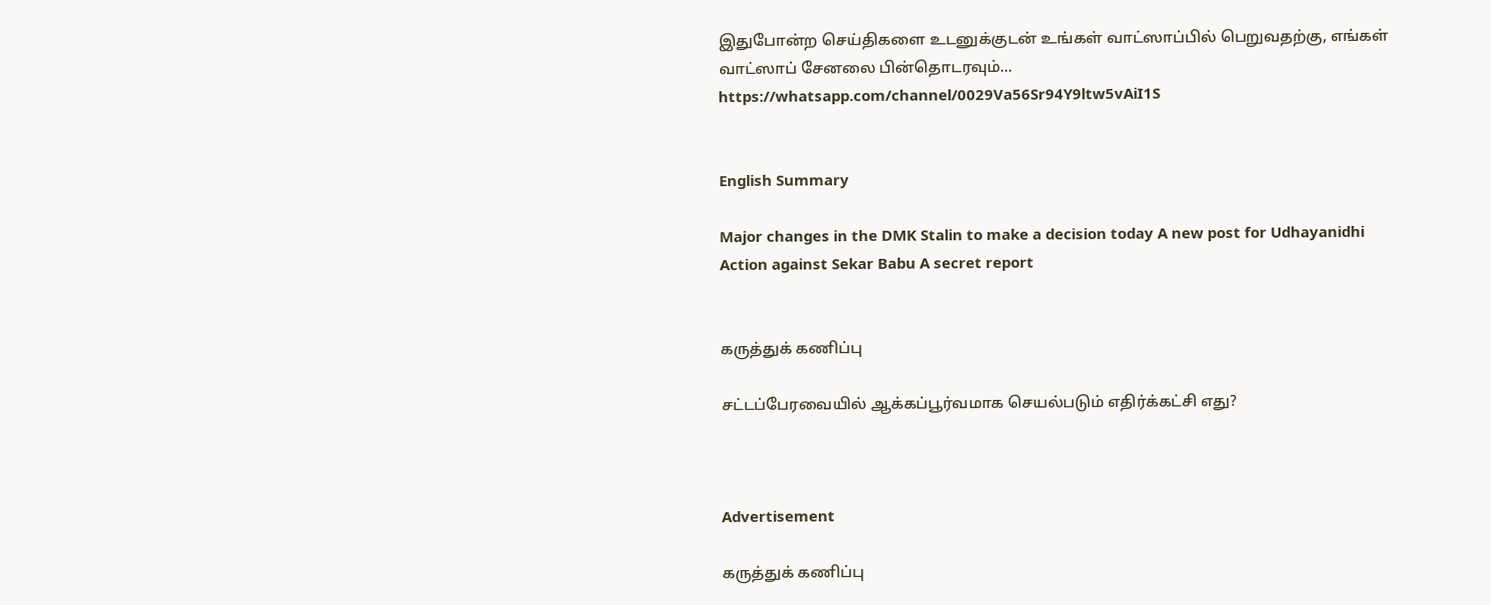இதுபோன்ற செய்திகளை உடனுக்குடன் உங்கள் வாட்ஸாப்பில் பெறுவதற்கு, எங்கள் வாட்ஸாப் சேனலை பின்தொடரவும்... https://whatsapp.com/channel/0029Va56Sr94Y9ltw5vAiI1S


English Summary

Major changes in the DMK Stalin to make a decision today A new post for Udhayanidhi Action against Sekar Babu A secret report


கருத்துக் கணிப்பு

சட்டப்பேரவையில் ஆக்கப்பூர்வமாக செயல்படும் எதிர்க்கட்சி எது?



Advertisement

கருத்துக் கணிப்பு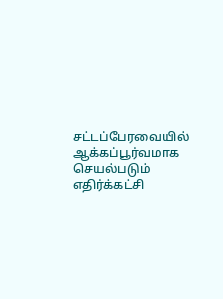சட்டப்பேரவையில் ஆக்கப்பூர்வமாக செயல்படும் எதிர்க்கட்சி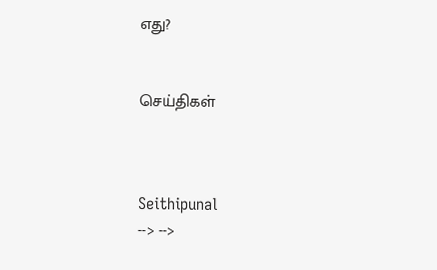எது?


செய்திகள்



Seithipunal
--> -->